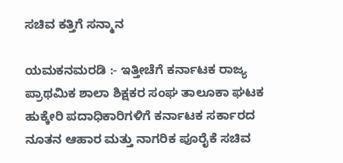ಸಚಿವ ಕತ್ತಿಗೆ ಸನ್ಮಾನ

ಯಮಕನಮರಡಿ :- ಇತ್ತೀಚೆಗೆ ಕರ್ನಾಟಕ ರಾಜ್ಯ ಪ್ರಾಥಮಿಕ ಶಾಲಾ ಶಿಕ್ಷಕರ ಸಂಘ ತಾಲೂಕಾ ಘಟಕ ಹುಕ್ಕೇರಿ ಪದಾಧಿಕಾರಿಗಳಿಗೆ ಕರ್ನಾಟಕ ಸರ್ಕಾರದ ನೂತನ ಆಹಾರ ಮತ್ತು ನಾಗರಿಕ ಪೂರೈಕೆ ಸಚಿವ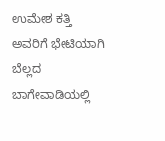ಉಮೇಶ ಕತ್ತಿ ಅವರಿಗೆ ಭೇಟಿಯಾಗಿ ಬೆಲ್ಲದ ಬಾಗೇವಾಡಿಯಲ್ಲಿ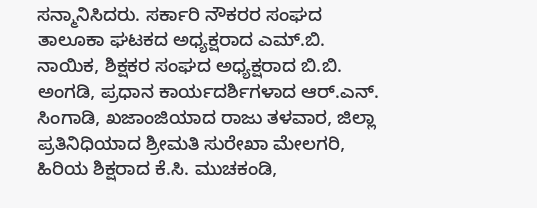ಸನ್ಮಾನಿಸಿದರು. ಸರ್ಕಾರಿ ನೌಕರರ ಸಂಘದ ತಾಲೂಕಾ ಘಟಕದ ಅಧ್ಯಕ್ಷರಾದ ಎಮ್.ಬಿ. ನಾಯಿಕ, ಶಿಕ್ಷಕರ ಸಂಘದ ಅಧ್ಯಕ್ಷರಾದ ಬಿ.ಬಿ. ಅಂಗಡಿ, ಪ್ರಧಾನ ಕಾರ್ಯದರ್ಶಿಗಳಾದ ಆರ್.ಎನ್. ಸಿಂಗಾಡಿ, ಖಜಾಂಜಿಯಾದ ರಾಜು ತಳವಾರ, ಜಿಲ್ಲಾ ಪ್ರತಿನಿಧಿಯಾದ ಶ್ರೀಮತಿ ಸುರೇಖಾ ಮೇಲಗರಿ, ಹಿರಿಯ ಶಿಕ್ಷರಾದ ಕೆ.ಸಿ. ಮುಚಕಂಡಿ,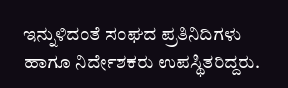ಇನ್ನುಳಿದಂತೆ ಸಂಘದ ಪ್ರತಿನಿದಿಗಳು ಹಾಗೂ ನಿರ್ದೇಶಕರು ಉಪಸ್ಥಿತರಿದ್ದರು.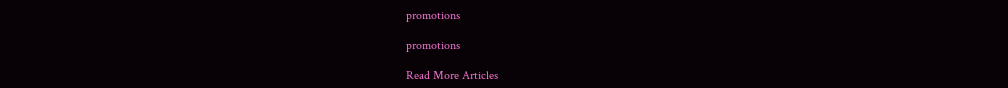promotions

promotions

Read More Articles